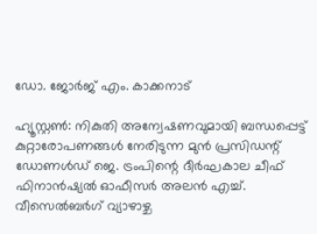ഡോ. ജോര്‍ജ് എം. കാക്കനാട്

ഹ്യൂസ്റ്റണ്‍: നികുതി അന്വേഷണവുമായി ബന്ധപ്പെട്ട് കുറ്റാരോപണങ്ങള്‍ നേരിടുന്ന മുന്‍ പ്രസിഡന്റ് ഡോണള്‍ഡ് ജെ. ട്രംപിന്റെ ദീര്‍ഘകാല ചീഫ് ഫിനാന്‍ഷ്യല്‍ ഓഫീസര്‍ അലന്‍ എച്ച്. വീസെല്‍ബര്‍ഗ് വ്യാഴാഴ്ച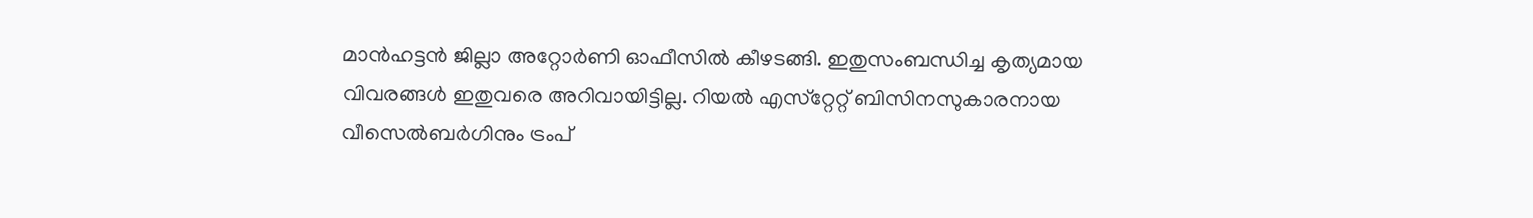മാന്‍ഹട്ടന്‍ ജില്ലാ അറ്റോര്‍ണി ഓഫീസില്‍ കീഴടങ്ങി. ഇതുസംബന്ധിച്ച കൃത്യമായ വിവരങ്ങള്‍ ഇതുവരെ അറിവായിട്ടില്ല. റിയല്‍ എസ്‌റ്റേറ്റ് ബിസിനസുകാരനായ വീസെല്‍ബര്‍ഗിനും ട്രംപ്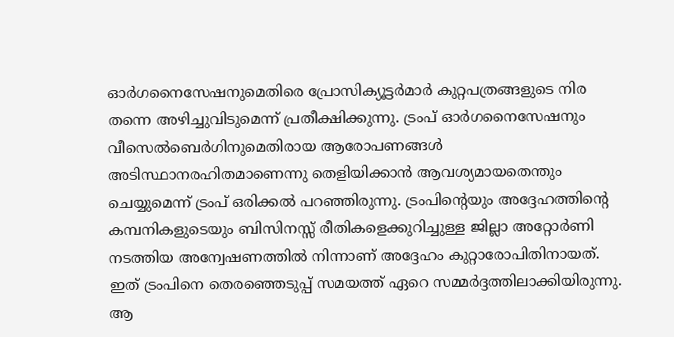ഓര്‍ഗനൈസേഷനുമെതിരെ പ്രോസിക്യൂട്ടര്‍മാര്‍ കുറ്റപത്രങ്ങളുടെ നിര തന്നെ അഴിച്ചുവിടുമെന്ന് പ്രതീക്ഷിക്കുന്നു. ട്രംപ് ഓര്‍ഗനൈസേഷനും വീസെല്‍ബെര്‍ഗിനുമെതിരായ ആരോപണങ്ങള്‍ അടിസ്ഥാനരഹിതമാണെന്നു തെളിയിക്കാന്‍ ആവശ്യമായതെന്തും ചെയ്യുമെന്ന് ട്രംപ് ഒരിക്കല്‍ പറഞ്ഞിരുന്നു. ട്രംപിന്റെയും അദ്ദേഹത്തിന്റെ കമ്പനികളുടെയും ബിസിനസ്സ് രീതികളെക്കുറിച്ചുള്ള ജില്ലാ അറ്റോര്‍ണി നടത്തിയ അന്വേഷണത്തില്‍ നിന്നാണ് അദ്ദേഹം കുറ്റാരോപിതിനായത്. ഇത് ട്രംപിനെ തെരഞ്ഞെടുപ്പ് സമയത്ത് ഏറെ സമ്മര്‍ദ്ദത്തിലാക്കിയിരുന്നു. ആ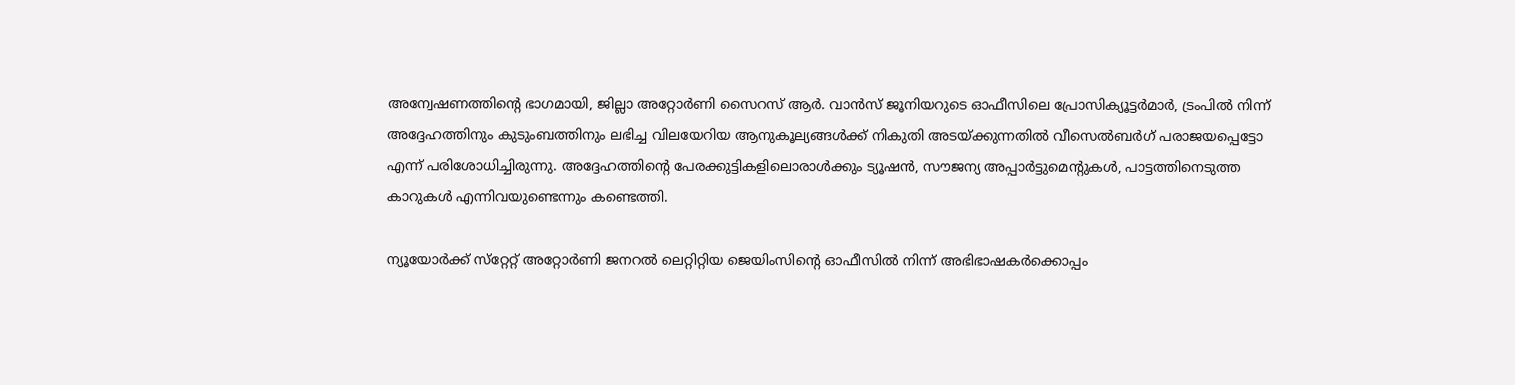അന്വേഷണത്തിന്റെ ഭാഗമായി, ജില്ലാ അറ്റോര്‍ണി സൈറസ് ആര്‍. വാന്‍സ് ജൂനിയറുടെ ഓഫീസിലെ പ്രോസിക്യൂട്ടര്‍മാര്‍, ട്രംപില്‍ നിന്ന് അദ്ദേഹത്തിനും കുടുംബത്തിനും ലഭിച്ച വിലയേറിയ ആനുകൂല്യങ്ങള്‍ക്ക് നികുതി അടയ്ക്കുന്നതില്‍ വീസെല്‍ബര്‍ഗ് പരാജയപ്പെട്ടോ എന്ന് പരിശോധിച്ചിരുന്നു. അദ്ദേഹത്തിന്റെ പേരക്കുട്ടികളിലൊരാള്‍ക്കും ട്യൂഷന്‍, സൗജന്യ അപ്പാര്‍ട്ടുമെന്റുകള്‍, പാട്ടത്തിനെടുത്ത കാറുകള്‍ എന്നിവയുണ്ടെന്നും കണ്ടെത്തി.

ന്യൂയോര്‍ക്ക് സ്‌റ്റേറ്റ് അറ്റോര്‍ണി ജനറല്‍ ലെറ്റിറ്റിയ ജെയിംസിന്റെ ഓഫീസില്‍ നിന്ന് അഭിഭാഷകര്‍ക്കൊപ്പം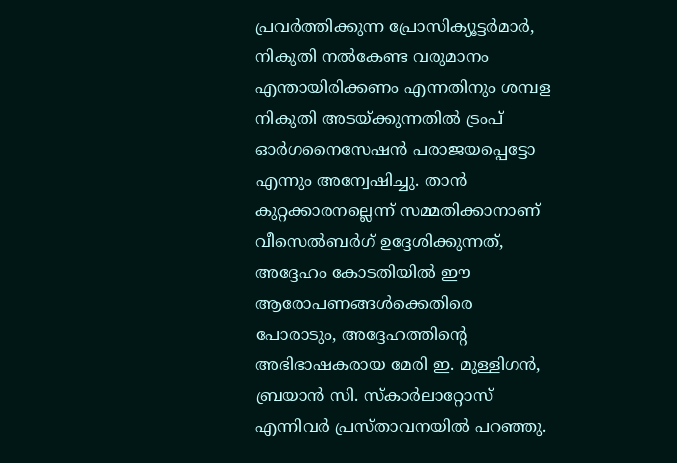പ്രവര്‍ത്തിക്കുന്ന പ്രോസിക്യൂട്ടര്‍മാര്‍, നികുതി നല്‍കേണ്ട വരുമാനം എന്തായിരിക്കണം എന്നതിനും ശമ്പള നികുതി അടയ്ക്കുന്നതില്‍ ട്രംപ് ഓര്‍ഗനൈസേഷന്‍ പരാജയപ്പെട്ടോ എന്നും അന്വേഷിച്ചു. താന്‍ കുറ്റക്കാരനല്ലെന്ന് സമ്മതിക്കാനാണ് വീസെല്‍ബര്‍ഗ് ഉദ്ദേശിക്കുന്നത്, അദ്ദേഹം കോടതിയില്‍ ഈ ആരോപണങ്ങള്‍ക്കെതിരെ പോരാടും, അദ്ദേഹത്തിന്റെ അഭിഭാഷകരായ മേരി ഇ. മുള്ളിഗന്‍, ബ്രയാന്‍ സി. സ്‌കാര്‍ലാറ്റോസ് എന്നിവര്‍ പ്രസ്താവനയില്‍ പറഞ്ഞു.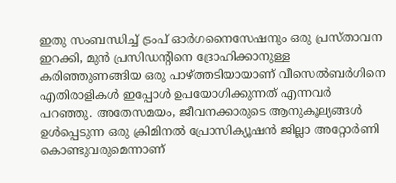ഇതു സംബന്ധിച്ച് ട്രംപ് ഓര്‍ഗനൈസേഷനും ഒരു പ്രസ്താവന ഇറക്കി, മുന്‍ പ്രസിഡന്റിനെ ദ്രോഹിക്കാനുള്ള കരിഞ്ഞുണങ്ങിയ ഒരു പാഴ്ത്തടിയായാണ് വീസെല്‍ബര്‍ഗിനെ എതിരാളികള്‍ ഇപ്പോള്‍ ഉപയോഗിക്കുന്നത് എന്നവര്‍ പറഞ്ഞു. അതേസമയം, ജീവനക്കാരുടെ ആനുകൂല്യങ്ങള്‍ ഉള്‍പ്പെടുന്ന ഒരു ക്രിമിനല്‍ പ്രോസിക്യൂഷന്‍ ജില്ലാ അറ്റോര്‍ണി കൊണ്ടുവരുമെന്നാണ്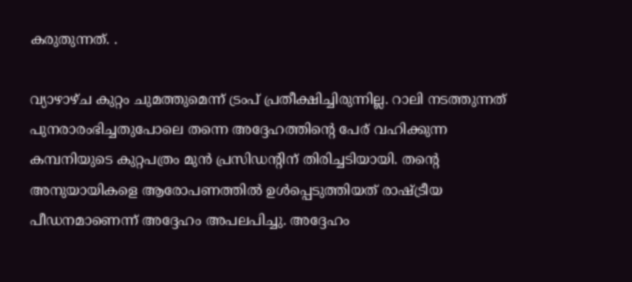കരുതുന്നത്. .

വ്യാഴാഴ്ച കുറ്റം ചുമത്തുമെന്ന് ട്രംപ് പ്രതീക്ഷിച്ചിരുന്നില്ല. റാലി നടത്തുന്നത് പുനരാരംഭിച്ചതുപോലെ തന്നെ അദ്ദേഹത്തിന്റെ പേര് വഹിക്കുന്ന കമ്പനിയുടെ കുറ്റപത്രം മുന്‍ പ്രസിഡന്റിന് തിരിച്ചടിയായി. തന്റെ അനുയായികളെ ആരോപണത്തില്‍ ഉള്‍പ്പെടുത്തിയത് രാഷ്ട്രീയ പീഡനമാണെന്ന് അദ്ദേഹം അപലപിച്ചു. അദ്ദേഹം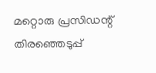മറ്റൊരു പ്രസിഡന്റ് തിരഞ്ഞെടുപ്പ്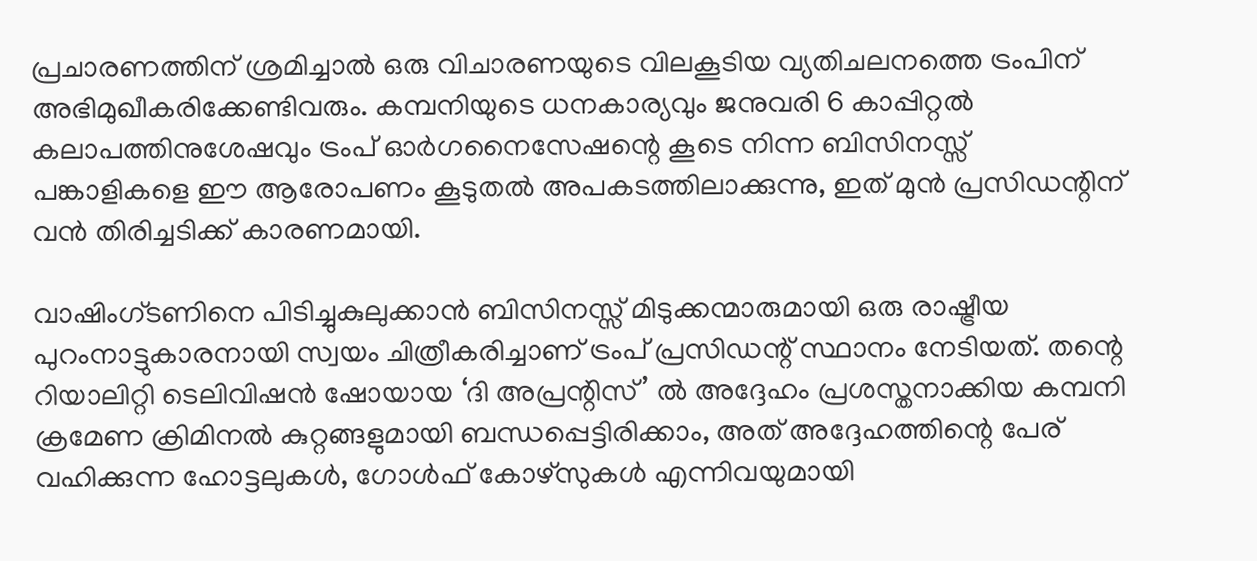പ്രചാരണത്തിന് ശ്രമിച്ചാല്‍ ഒരു വിചാരണയുടെ വിലകൂടിയ വ്യതിചലനത്തെ ട്രംപിന് അഭിമുഖീകരിക്കേണ്ടിവരും. കമ്പനിയുടെ ധനകാര്യവും ജനുവരി 6 കാപ്പിറ്റല്‍ കലാപത്തിനുശേഷവും ട്രംപ് ഓര്‍ഗനൈസേഷന്റെ കൂടെ നിന്ന ബിസിനസ്സ് പങ്കാളികളെ ഈ ആരോപണം കൂടുതല്‍ അപകടത്തിലാക്കുന്നു, ഇത് മുന്‍ പ്രസിഡന്റിന് വന്‍ തിരിച്ചടിക്ക് കാരണമായി.

വാഷിംഗ്ടണിനെ പിടിച്ചുകുലുക്കാന്‍ ബിസിനസ്സ് മിടുക്കന്മാരുമായി ഒരു രാഷ്ട്രീയ പുറംനാട്ടുകാരനായി സ്വയം ചിത്രീകരിച്ചാണ് ട്രംപ് പ്രസിഡന്റ് സ്ഥാനം നേടിയത്. തന്റെ റിയാലിറ്റി ടെലിവിഷന്‍ ഷോയായ ‘ദി അപ്രന്റിസ്’ ല്‍ അദ്ദേഹം പ്രശസ്തനാക്കിയ കമ്പനി ക്രമേണ ക്രിമിനല്‍ കുറ്റങ്ങളുമായി ബന്ധപ്പെട്ടിരിക്കാം, അത് അദ്ദേഹത്തിന്റെ പേര് വഹിക്കുന്ന ഹോട്ടലുകള്‍, ഗോള്‍ഫ് കോഴ്‌സുകള്‍ എന്നിവയുമായി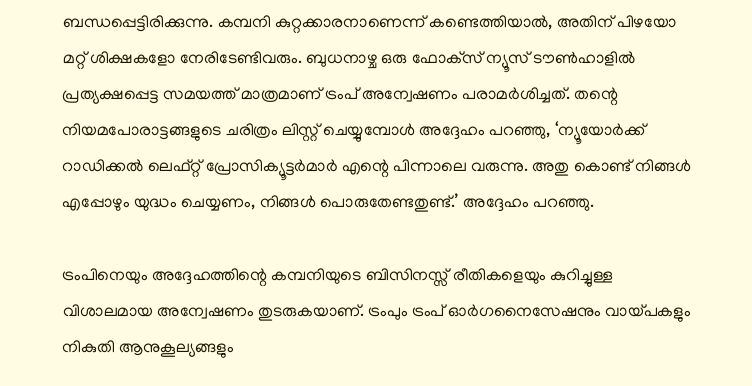ബന്ധപ്പെട്ടിരിക്കുന്നു. കമ്പനി കുറ്റക്കാരനാണെന്ന് കണ്ടെത്തിയാല്‍, അതിന് പിഴയോ മറ്റ് ശിക്ഷകളോ നേരിടേണ്ടിവരും. ബുധനാഴ്ച ഒരു ഫോക്‌സ് ന്യൂസ് ടൗണ്‍ഹാളില്‍ പ്രത്യക്ഷപ്പെട്ട സമയത്ത് മാത്രമാണ് ട്രംപ് അന്വേഷണം പരാമര്‍ശിച്ചത്. തന്റെ നിയമപോരാട്ടങ്ങളുടെ ചരിത്രം ലിസ്റ്റ് ചെയ്യുമ്പോള്‍ അദ്ദേഹം പറഞ്ഞു, ‘ന്യൂയോര്‍ക്ക് റാഡിക്കല്‍ ലെഫ്റ്റ് പ്രോസിക്യൂട്ടര്‍മാര്‍ എന്റെ പിന്നാലെ വരുന്നു. അതു കൊണ്ട് നിങ്ങള്‍ എപ്പോഴും യുദ്ധം ചെയ്യണം, നിങ്ങള്‍ പൊരുതേണ്ടതുണ്ട്.’ അദ്ദേഹം പറഞ്ഞു.

ട്രംപിനെയും അദ്ദേഹത്തിന്റെ കമ്പനിയുടെ ബിസിനസ്സ് രീതികളെയും കുറിച്ചുള്ള വിശാലമായ അന്വേഷണം തുടരുകയാണ്. ട്രംപും ട്രംപ് ഓര്‍ഗനൈസേഷനും വായ്പകളും നികുതി ആനുകൂല്യങ്ങളും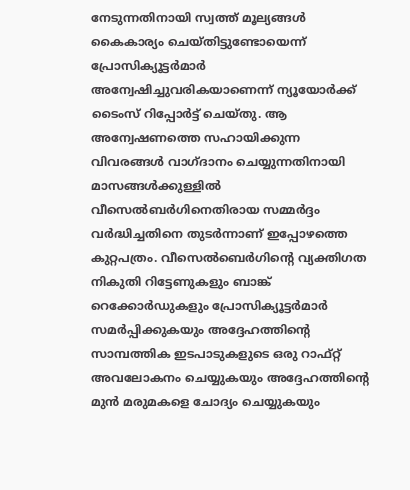നേടുന്നതിനായി സ്വത്ത് മൂല്യങ്ങള്‍ കൈകാര്യം ചെയ്തിട്ടുണ്ടോയെന്ന് പ്രോസിക്യൂട്ടര്‍മാര്‍ അന്വേഷിച്ചുവരികയാണെന്ന് ന്യൂയോര്‍ക്ക് ടൈംസ് റിപ്പോര്‍ട്ട് ചെയ്തു. ആ അന്വേഷണത്തെ സഹായിക്കുന്ന വിവരങ്ങള്‍ വാഗ്ദാനം ചെയ്യുന്നതിനായി മാസങ്ങള്‍ക്കുള്ളില്‍ വീസെല്‍ബര്‍ഗിനെതിരായ സമ്മര്‍ദ്ദം വര്‍ദ്ധിച്ചതിനെ തുടര്‍ന്നാണ് ഇപ്പോഴത്തെ കുറ്റപത്രം. വീസെല്‍ബെര്‍ഗിന്റെ വ്യക്തിഗത നികുതി റിട്ടേണുകളും ബാങ്ക് റെക്കോര്‍ഡുകളും പ്രോസിക്യൂട്ടര്‍മാര്‍ സമര്‍പ്പിക്കുകയും അദ്ദേഹത്തിന്റെ സാമ്പത്തിക ഇടപാടുകളുടെ ഒരു റാഫ്റ്റ് അവലോകനം ചെയ്യുകയും അദ്ദേഹത്തിന്റെ മുന്‍ മരുമകളെ ചോദ്യം ചെയ്യുകയും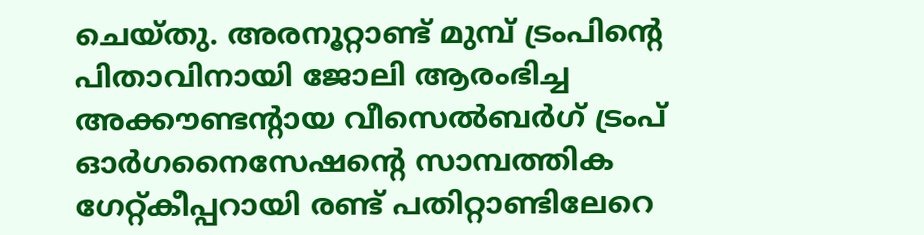ചെയ്തു. അരനൂറ്റാണ്ട് മുമ്പ് ട്രംപിന്റെ പിതാവിനായി ജോലി ആരംഭിച്ച അക്കൗണ്ടന്റായ വീസെല്‍ബര്‍ഗ് ട്രംപ് ഓര്‍ഗനൈസേഷന്റെ സാമ്പത്തിക ഗേറ്റ്കീപ്പറായി രണ്ട് പതിറ്റാണ്ടിലേറെ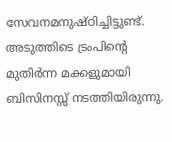സേവനമനുഷ്ഠിച്ചിട്ടുണ്ട്. അടുത്തിടെ ട്രംപിന്റെ മുതിര്‍ന്ന മക്കളുമായി ബിസിനസ്സ് നടത്തിയിരുന്നു.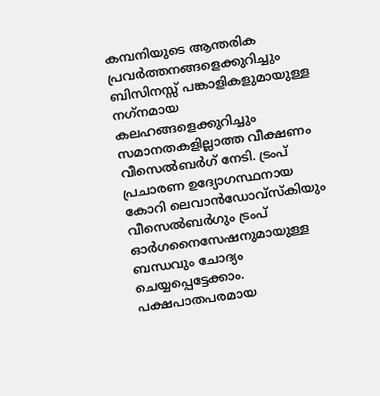കമ്പനിയുടെ ആന്തരിക പ്രവര്‍ത്തനങ്ങളെക്കുറിച്ചും ബിസിനസ്സ് പങ്കാളികളുമായുള്ള നഗ്‌നമായ കലഹങ്ങളെക്കുറിച്ചും സമാനതകളില്ലാത്ത വീക്ഷണം വീസെല്‍ബര്‍ഗ് നേടി. ട്രംപ് പ്രചാരണ ഉദ്യോഗസ്ഥനായ കോറി ലെവാന്‍ഡോവ്‌സ്‌കിയും വീസെല്‍ബര്‍ഗും ട്രംപ് ഓര്‍ഗനൈസേഷനുമായുള്ള ബന്ധവും ചോദ്യം ചെയ്യപ്പെട്ടേക്കാം. പക്ഷപാതപരമായ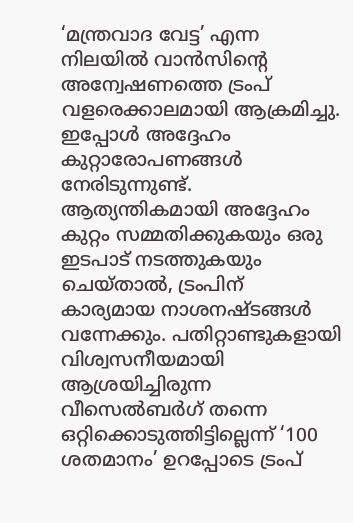‘മന്ത്രവാദ വേട്ട’ എന്ന നിലയില്‍ വാന്‍സിന്റെ അന്വേഷണത്തെ ട്രംപ് വളരെക്കാലമായി ആക്രമിച്ചു. ഇപ്പോള്‍ അദ്ദേഹം കുറ്റാരോപണങ്ങള്‍ നേരിടുന്നുണ്ട്. ആത്യന്തികമായി അദ്ദേഹം കുറ്റം സമ്മതിക്കുകയും ഒരു ഇടപാട് നടത്തുകയും ചെയ്താല്‍, ട്രംപിന് കാര്യമായ നാശനഷ്ടങ്ങള്‍ വന്നേക്കും. പതിറ്റാണ്ടുകളായി വിശ്വസനീയമായി ആശ്രയിച്ചിരുന്ന വീസെല്‍ബര്‍ഗ് തന്നെ ഒറ്റിക്കൊടുത്തിട്ടില്ലെന്ന് ‘100 ശതമാനം’ ഉറപ്പോടെ ട്രംപ്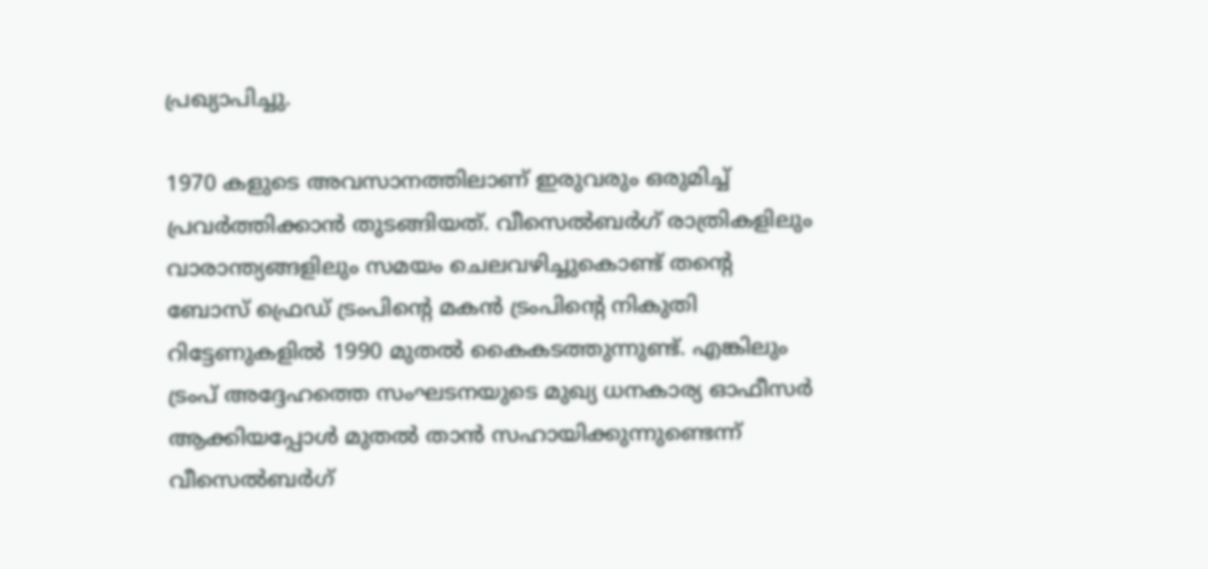പ്രഖ്യാപിച്ചു.

1970 കളുടെ അവസാനത്തിലാണ് ഇരുവരും ഒരുമിച്ച് പ്രവര്‍ത്തിക്കാന്‍ തുടങ്ങിയത്. വീസെല്‍ബര്‍ഗ് രാത്രികളിലും വാരാന്ത്യങ്ങളിലും സമയം ചെലവഴിച്ചുകൊണ്ട് തന്റെ ബോസ് ഫ്രെഡ് ട്രംപിന്റെ മകന്‍ ട്രംപിന്റെ നികുതി റിട്ടേണുകളില്‍ 1990 മുതല്‍ കൈകടത്തുന്നുണ്ട്. എങ്കിലും ട്രംപ് അദ്ദേഹത്തെ സംഘടനയുടെ മുഖ്യ ധനകാര്യ ഓഫീസര്‍ ആക്കിയപ്പോള്‍ മുതല്‍ താന്‍ സഹായിക്കുന്നുണ്ടെന്ന് വീസെല്‍ബര്‍ഗ്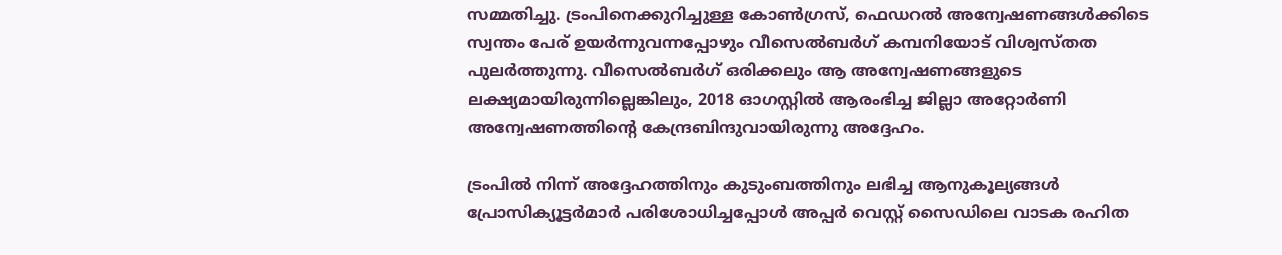സമ്മതിച്ചു. ട്രംപിനെക്കുറിച്ചുള്ള കോണ്‍ഗ്രസ്, ഫെഡറല്‍ അന്വേഷണങ്ങള്‍ക്കിടെ സ്വന്തം പേര് ഉയര്‍ന്നുവന്നപ്പോഴും വീസെല്‍ബര്‍ഗ് കമ്പനിയോട് വിശ്വസ്തത പുലര്‍ത്തുന്നു. വീസെല്‍ബര്‍ഗ് ഒരിക്കലും ആ അന്വേഷണങ്ങളുടെ ലക്ഷ്യമായിരുന്നില്ലെങ്കിലും, 2018 ഓഗസ്റ്റില്‍ ആരംഭിച്ച ജില്ലാ അറ്റോര്‍ണി അന്വേഷണത്തിന്റെ കേന്ദ്രബിന്ദുവായിരുന്നു അദ്ദേഹം.

ട്രംപില്‍ നിന്ന് അദ്ദേഹത്തിനും കുടുംബത്തിനും ലഭിച്ച ആനുകൂല്യങ്ങള്‍ പ്രോസിക്യൂട്ടര്‍മാര്‍ പരിശോധിച്ചപ്പോള്‍ അപ്പര്‍ വെസ്റ്റ് സൈഡിലെ വാടക രഹിത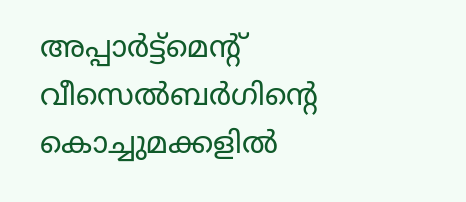അപ്പാര്‍ട്ട്‌മെന്റ് വീസെല്‍ബര്‍ഗിന്റെ കൊച്ചുമക്കളില്‍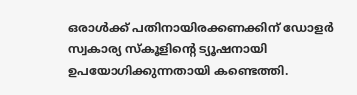ഒരാള്‍ക്ക് പതിനായിരക്കണക്കിന് ഡോളര്‍ സ്വകാര്യ സ്‌കൂളിന്റെ ട്യൂഷനായി ഉപയോഗിക്കുന്നതായി കണ്ടെത്തി.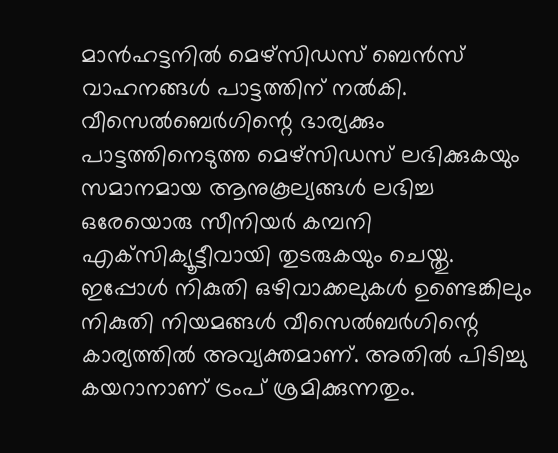മാന്‍ഹട്ടനില്‍ മെഴ്‌സിഡസ് ബെന്‍സ് വാഹനങ്ങള്‍ പാട്ടത്തിന് നല്‍കി. വീസെല്‍ബെര്‍ഗിന്റെ ഭാര്യക്കും പാട്ടത്തിനെടുത്ത മെഴ്‌സിഡസ് ലഭിക്കുകയും
സമാനമായ ആനുകൂല്യങ്ങള്‍ ലഭിച്ച ഒരേയൊരു സീനിയര്‍ കമ്പനി എക്‌സിക്യൂട്ടീവായി തുടരുകയും ചെയ്തു. ഇപ്പോള്‍ നികുതി ഒഴിവാക്കലുകള്‍ ഉണ്ടെങ്കിലും നികുതി നിയമങ്ങള്‍ വീസെല്‍ബര്‍ഗിന്റെ കാര്യത്തില്‍ അവ്യക്തമാണ്. അതില്‍ പിടിച്ചു കയറാനാണ് ട്രംപ് ശ്രമിക്കുന്നതും.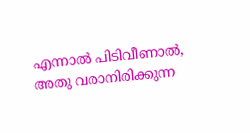എന്നാല്‍ പിടിവീണാല്‍, അതു വരാനിരിക്കുന്ന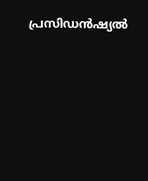പ്രസിഡന്‍ഷ്യല്‍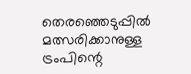തെരഞ്ഞെടുപ്പില്‍ മത്സരിക്കാനുള്ള ട്രംപിന്റെ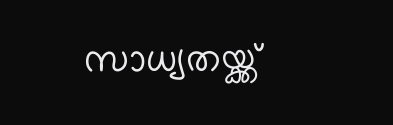സാധ്യതയ്ക്ക്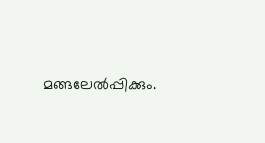മങ്ങലേല്‍പ്പിക്കും.